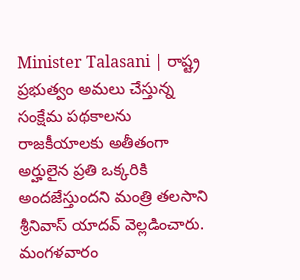Minister Talasani | రాష్ట్ర ప్రభుత్వం అమలు చేస్తున్న సంక్షేమ పథకాలను రాజకీయాలకు అతీతంగా అర్హులైన ప్రతి ఒక్కరికి అందజేస్తుందని మంత్రి తలసాని శ్రీనివాస్ యాదవ్ వెల్లడించారు. మంగళవారం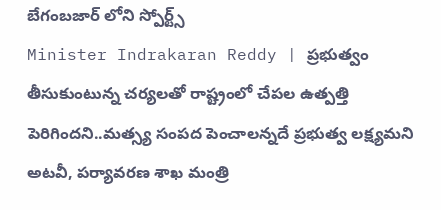బేగంబజార్ లోని స్పోర్ట్స్
Minister Indrakaran Reddy | ప్రభుత్వం తీసుకుంటున్న చర్యలతో రాష్ట్రంలో చేపల ఉత్పత్తి పెరిగిందని..మత్స్య సంపద పెంచాలన్నదే ప్రభుత్వ లక్ష్యమని అటవీ, పర్యావరణ శాఖ మంత్రి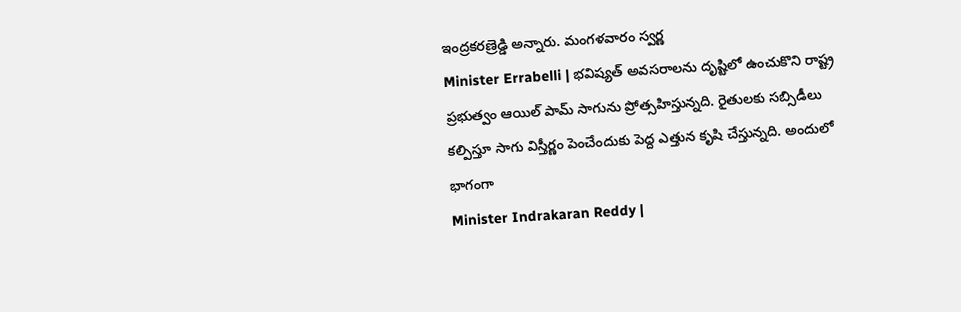ఇంద్రకరణ్రెడ్డి అన్నారు. మంగళవారం స్వర్ణ
Minister Errabelli | భవిష్యత్ అవసరాలను దృష్టిలో ఉంచుకొని రాష్ట్ర ప్రభుత్వం ఆయిల్ పామ్ సాగును ప్రోత్సహిస్తున్నది. రైతులకు సబ్సిడీలు కల్పిస్తూ సాగు విస్తీర్ణం పెంచేందుకు పెద్ద ఎత్తున కృషి చేస్తున్నది. అందులో భాగంగా
Minister Indrakaran Reddy |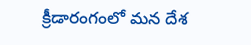క్రీడారంగంలో మన దేశ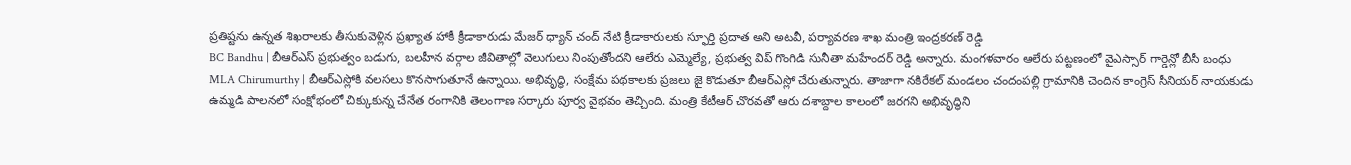ప్రతిష్టను ఉన్నత శిఖరాలకు తీసుకువెళ్లిన ప్రఖ్యాత హాకీ క్రీడాకారుడు మేజర్ ధ్యాన్ చంద్ నేటి క్రీడాకారులకు స్ఫూర్తి ప్రదాత అని అటవీ, పర్యావరణ శాఖ మంత్రి ఇంద్రకరణ్ రెడ్డి
BC Bandhu | బీఆర్ఎస్ ప్రభుత్వం బడుగు, బలహీన వర్గాల జీవితాల్లో వెలుగులు నింపుతోందని ఆలేరు ఎమ్మెల్యే, ప్రభుత్వ విప్ గొంగిడి సునీతా మహేందర్ రెడ్డి అన్నారు. మంగళవారం ఆలేరు పట్టణంలో వైఎస్సార్ గార్డెన్లో బీసీ బంధు
MLA Chirumurthy | బీఆర్ఎస్లోకి వలసలు కొనసాగుతూనే ఉన్నాయి. అభివృద్ధి, సంక్షేమ పథకాలకు ప్రజలు జై కొడుతూ బీఆర్ఎస్లో చేరుతున్నారు. తాజాగా నకిరేకల్ మండలం చందంపల్లి గ్రామానికి చెందిన కాంగ్రెస్ సీనియర్ నాయకుడు
ఉమ్మడి పాలనలో సంక్షోభంలో చిక్కుకున్న చేనేత రంగానికి తెలంగాణ సర్కారు పూర్వ వైభవం తెచ్చింది. మంత్రి కేటీఆర్ చొరవతో ఆరు దశాబ్దాల కాలంలో జరగని అభివృద్ధిని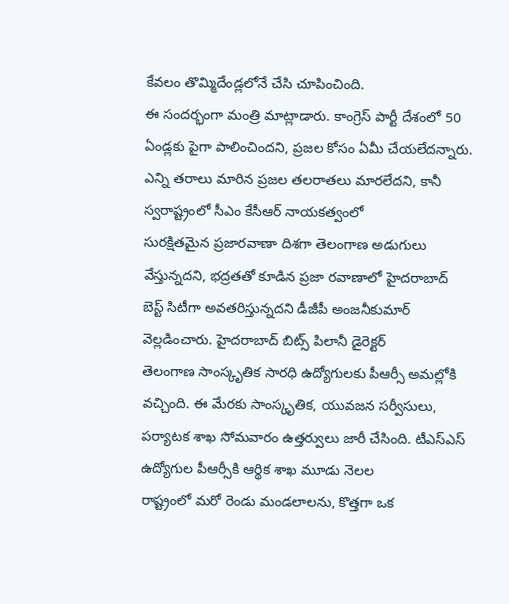కేవలం తొమ్మిదేండ్లలోనే చేసి చూపించింది.
ఈ సందర్భంగా మంత్రి మాట్లాడారు. కాంగ్రెస్ పార్టీ దేశంలో 50 ఏండ్లకు పైగా పాలించిందని, ప్రజల కోసం ఏమీ చేయలేదన్నారు. ఎన్ని తరాలు మారిన ప్రజల తలరాతలు మారలేదని, కానీ స్వరాష్ట్రంలో సీఎం కేసీఆర్ నాయకత్వంలో
సురక్షితమైన ప్రజారవాణా దిశగా తెలంగాణ అడుగులు వేస్తున్నదని, భద్రతతో కూడిన ప్రజా రవాణాలో హైదరాబాద్ బెస్ట్ సిటీగా అవతరిస్తున్నదని డీజీపీ అంజనీకుమార్ వెల్లడించారు. హైదరాబాద్ బిట్స్ పిలానీ డైరెక్టర్
తెలంగాణ సాంస్కృతిక సారధి ఉద్యోగులకు పీఆర్సీ అమల్లోకి వచ్చింది. ఈ మేరకు సాంస్కృతిక, యువజన సర్వీసులు, పర్యాటక శాఖ సోమవారం ఉత్తర్వులు జారీ చేసింది. టీఎస్ఎస్ ఉద్యోగుల పీఆర్సీకి ఆర్థిక శాఖ మూడు నెలల
రాష్ట్రంలో మరో రెండు మండలాలను, కొత్తగా ఒక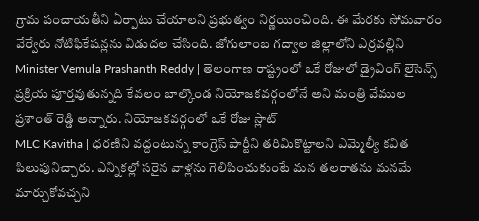గ్రామ పంచాయతీని ఏర్పాటు చేయాలని ప్రభుత్వం నిర్ణయించింది. ఈ మేరకు సోమవారం వేర్వేరు నోటిఫికేషన్లను విడుదల చేసింది. జోగులాంబ గద్వాల జిల్లాలోని ఎర్రవల్లిని
Minister Vemula Prashanth Reddy | తెలంగాణ రాష్ట్రంలో ఒకే రోజులో డ్రైవింగ్ లైసెన్స్ ప్రక్రియ పూర్తవుతున్నది కేవలం బాల్కొండ నియోజకవర్గంలోనే అని మంత్రి వేముల ప్రశాంత్ రెడ్డి అన్నారు. నియోజకవర్గంలో ఒకే రోజు స్లాట్
MLC Kavitha | ధరణిని వద్దంటున్న కాంగ్రెస్ పార్టీని తరిమికొట్టాలని ఎమ్మెల్యీ కవిత పిలుపునిచ్చారు. ఎన్నికల్లో సరైన వాళ్లను గెలిపించుకుంటే మన తలరాతను మనమే మార్చుకోవచ్చని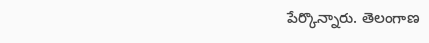పేర్కొన్నారు. తెలంగాణ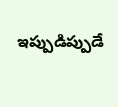ఇప్పుడిప్పుడే